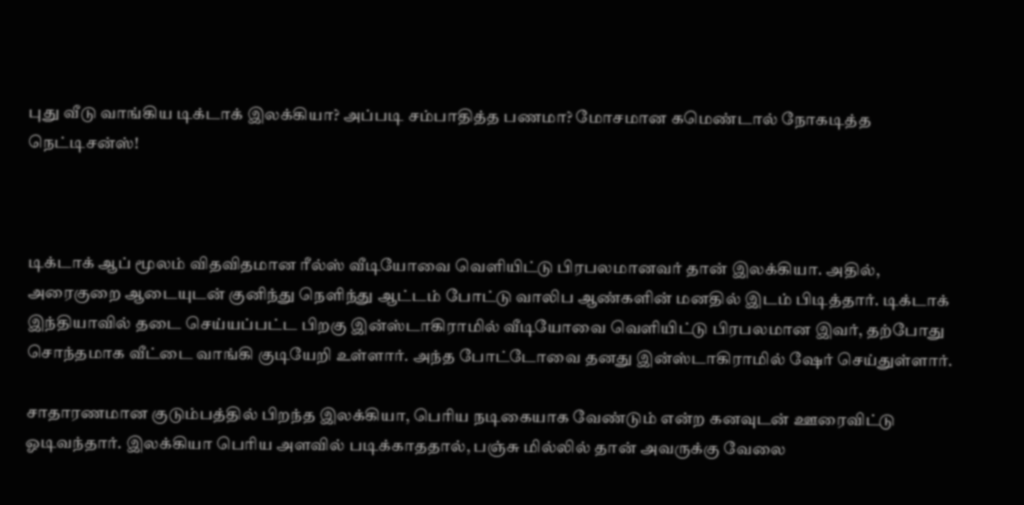புது வீடு வாங்கிய டிக்டாக் இலக்கியா? அப்படி சம்பாதித்த பணமா? மோசமான கமெண்டால் நோகடித்த நெட்டிசன்ஸ்!



டிக்டாக் ஆப் மூலம் விதவிதமான ரீல்ஸ் வீடியோவை வெளியிட்டு பிரபலமானவர் தான் இலக்கியா. அதில், அரைகுறை ஆடையுடன் குனிந்து நெளிந்து ஆட்டம் போட்டு வாலிப ஆண்களின் மனதில் இடம் பிடித்தார். டிக்டாக் இந்தியாவில் தடை செய்யப்பட்ட பிறகு இன்ஸ்டாகிராமில் வீடியோவை வெளியிட்டு பிரபலமான இவர், தற்போது சொந்தமாக வீட்டை வாங்கி குடியேறி உள்ளார். அந்த போட்டோவை தனது இன்ஸ்டாகிராமில் ஷேர் செய்துள்ளார்.

சாதாரணமான குடும்பத்தில் பிறந்த இலக்கியா, பெரிய நடிகையாக வேண்டும் என்ற கனவுடன் ஊரைவிட்டு ஓடிவந்தார். இலக்கியா பெரிய அளவில் படிக்காததால், பஞ்சு மில்லில் தான் அவருக்கு வேலை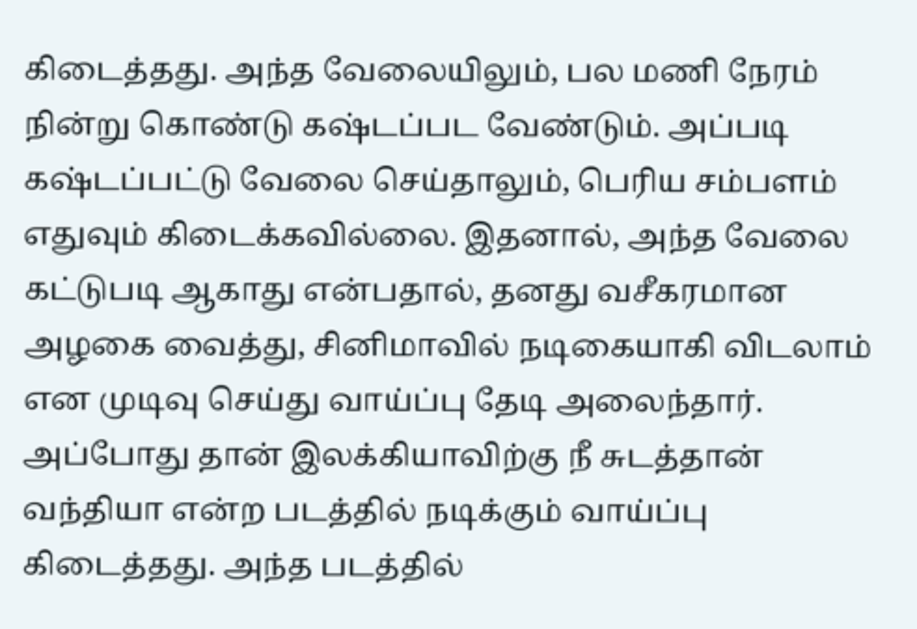கிடைத்தது. அந்த வேலையிலும், பல மணி நேரம் நின்று கொண்டு கஷ்டப்பட வேண்டும். அப்படி கஷ்டப்பட்டு வேலை செய்தாலும், பெரிய சம்பளம் எதுவும் கிடைக்கவில்லை. இதனால், அந்த வேலை கட்டுபடி ஆகாது என்பதால், தனது வசீகரமான அழகை வைத்து, சினிமாவில் நடிகையாகி விடலாம் என முடிவு செய்து வாய்ப்பு தேடி அலைந்தார். அப்போது தான் இலக்கியாவிற்கு நீ சுடத்தான் வந்தியா என்ற படத்தில் நடிக்கும் வாய்ப்பு கிடைத்தது. அந்த படத்தில்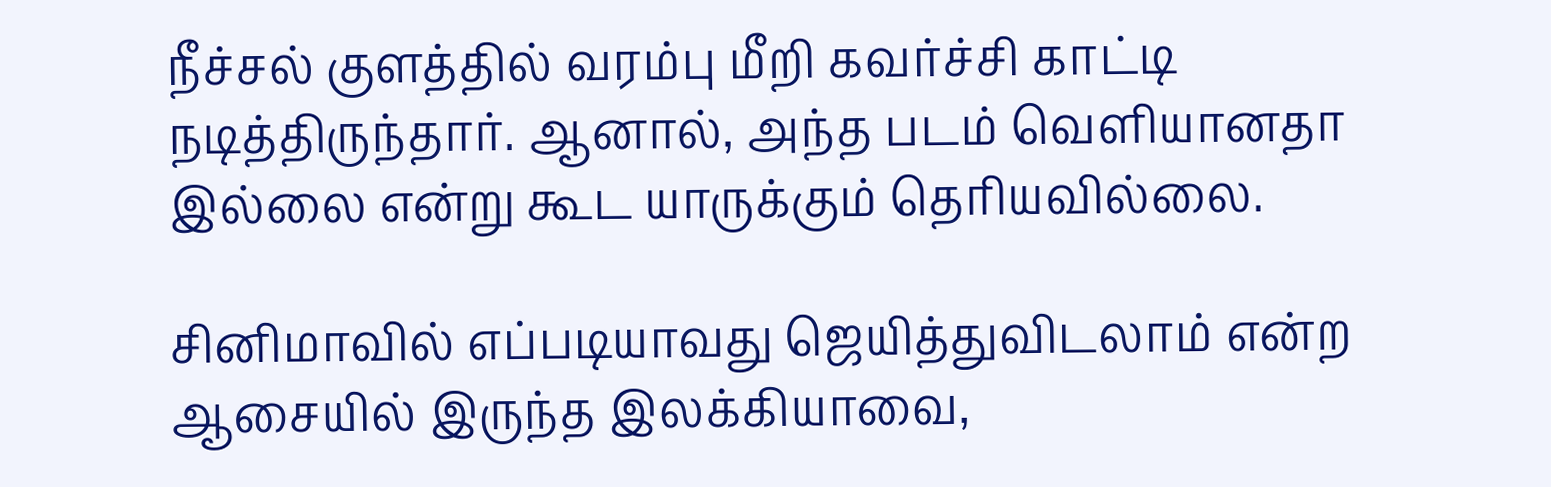நீச்சல் குளத்தில் வரம்பு மீறி கவர்ச்சி காட்டி நடித்திருந்தார். ஆனால், அந்த படம் வெளியானதா இல்லை என்று கூட யாருக்கும் தெரியவில்லை.

சினிமாவில் எப்படியாவது ஜெயித்துவிடலாம் என்ற ஆசையில் இருந்த இலக்கியாவை,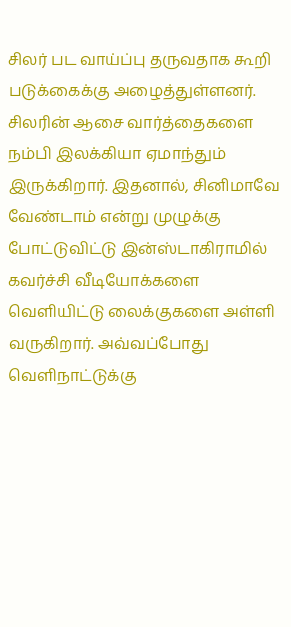சிலர் பட வாய்ப்பு தருவதாக கூறி படுக்கைக்கு அழைத்துள்ளனர். சிலரின் ஆசை வார்த்தைகளை நம்பி இலக்கியா ஏமாந்தும் இருக்கிறார். இதனால், சினிமாவே வேண்டாம் என்று முழுக்கு போட்டுவிட்டு இன்ஸ்டாகிராமில் கவர்ச்சி வீடியோக்களை வெளியிட்டு லைக்குகளை அள்ளி வருகிறார். அவ்வப்போது வெளிநாட்டுக்கு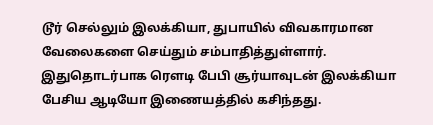டூர் செல்லும் இலக்கியா, துபாயில் விவகாரமான வேலைகளை செய்தும் சம்பாதித்துள்ளார். இதுதொடர்பாக ரௌடி பேபி சூர்யாவுடன் இலக்கியா பேசிய ஆடியோ இணையத்தில் கசிந்தது.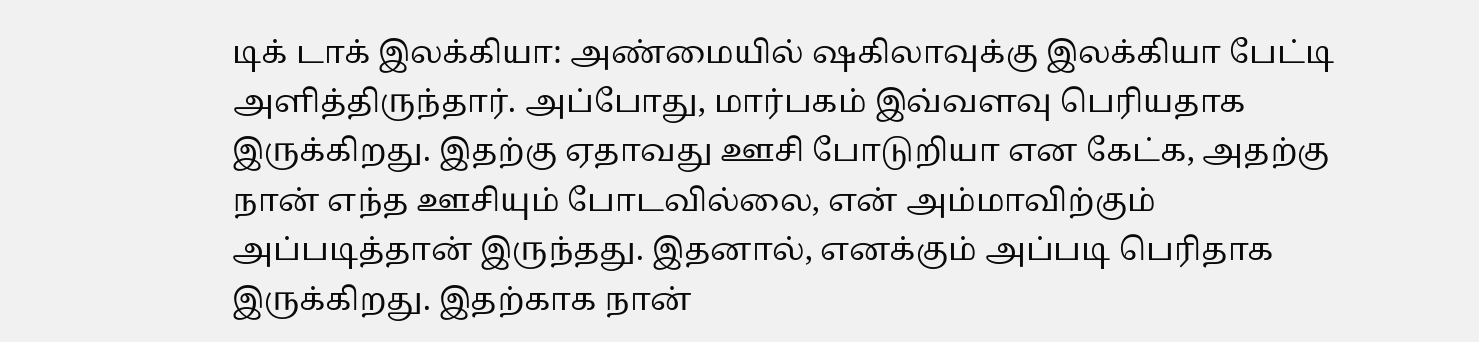டிக் டாக் இலக்கியா: அண்மையில் ஷகிலாவுக்கு இலக்கியா பேட்டி அளித்திருந்தார். அப்போது, மார்பகம் இவ்வளவு பெரியதாக இருக்கிறது. இதற்கு ஏதாவது ஊசி போடுறியா என கேட்க, அதற்கு நான் எந்த ஊசியும் போடவில்லை, என் அம்மாவிற்கும் அப்படித்தான் இருந்தது. இதனால், எனக்கும் அப்படி பெரிதாக இருக்கிறது. இதற்காக நான்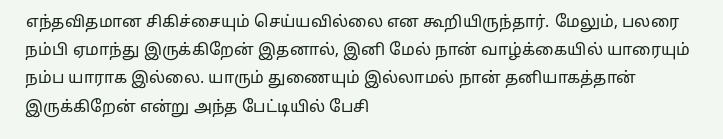எந்தவிதமான சிகிச்சையும் செய்யவில்லை என கூறியிருந்தார். மேலும், பலரை நம்பி ஏமாந்து இருக்கிறேன் இதனால், இனி மேல் நான் வாழ்க்கையில் யாரையும் நம்ப யாராக இல்லை. யாரும் துணையும் இல்லாமல் நான் தனியாகத்தான் இருக்கிறேன் என்று அந்த பேட்டியில் பேசி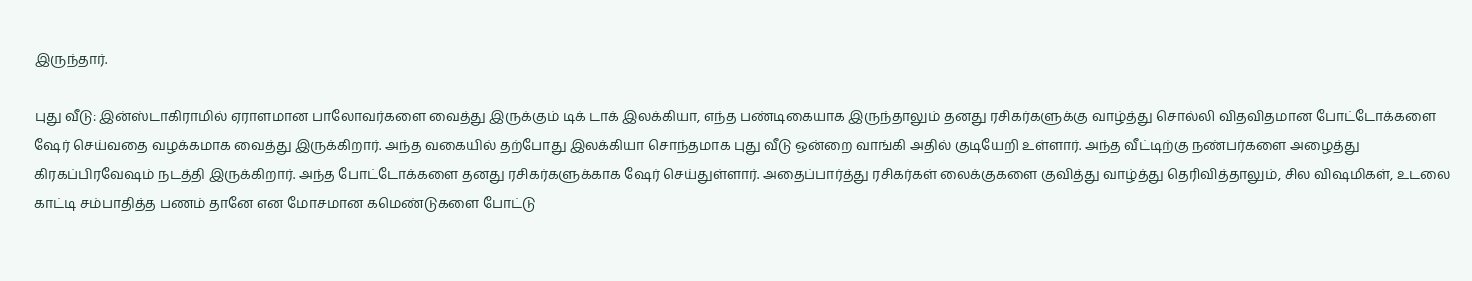இருந்தார்.

புது வீடு: இன்ஸ்டாகிராமில் ஏராளமான பாலோவர்களை வைத்து இருக்கும் டிக் டாக் இலக்கியா, எந்த பண்டிகையாக இருந்தாலும் தனது ரசிகர்களுக்கு வாழ்த்து சொல்லி விதவிதமான போட்டோக்களை ஷேர் செய்வதை வழக்கமாக வைத்து இருக்கிறார். அந்த வகையில் தற்போது இலக்கியா சொந்தமாக புது வீடு ஒன்றை வாங்கி அதில் குடியேறி உள்ளார். அந்த வீட்டிற்கு நண்பர்களை அழைத்து கிரகப்பிரவேஷம் நடத்தி இருக்கிறார். அந்த போட்டோக்களை தனது ரசிகர்களுக்காக ஷேர் செய்துள்ளார். அதைப்பார்த்து ரசிகர்கள் லைக்குகளை குவித்து வாழ்த்து தெரிவித்தாலும், சில விஷமிகள், உடலை காட்டி சம்பாதித்த பணம் தானே என மோசமான கமெண்டுகளை போட்டு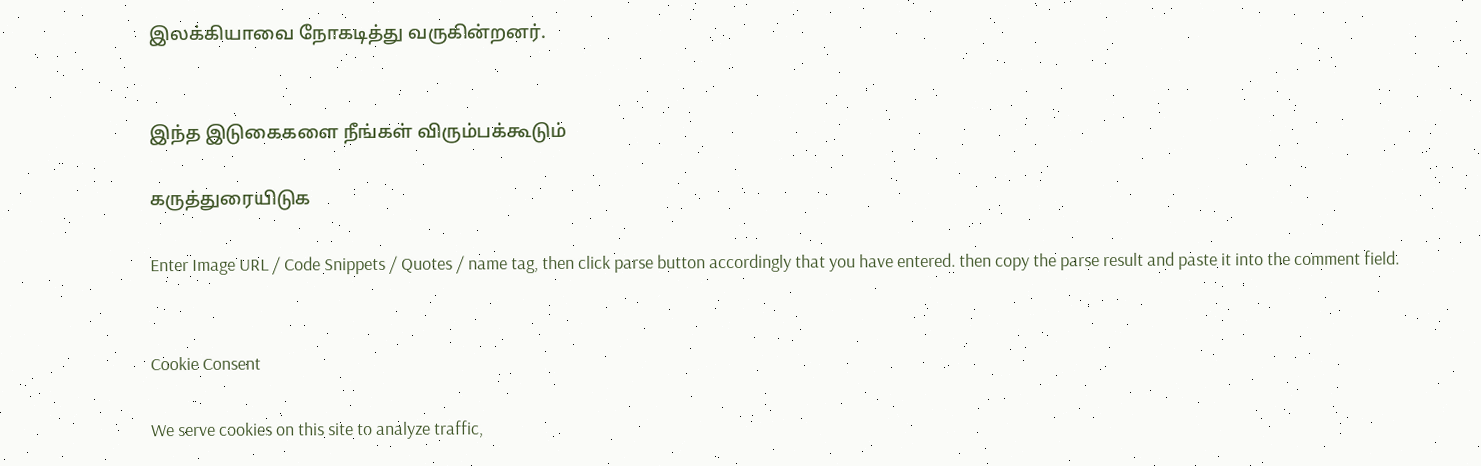இலக்கியாவை நோகடித்து வருகின்றனர்.


இந்த இடுகைகளை நீங்கள் விரும்பக்கூடும்

கருத்துரையிடுக

Enter Image URL / Code Snippets / Quotes / name tag, then click parse button accordingly that you have entered. then copy the parse result and paste it into the comment field.


Cookie Consent

We serve cookies on this site to analyze traffic,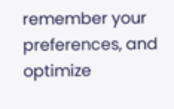remember your preferences, and optimize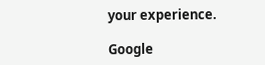your experience.

Google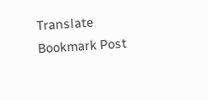Translate
Bookmark Post